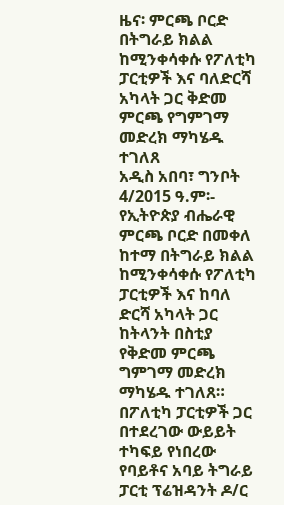ዜና፡ ምርጫ ቦርድ በትግራይ ክልል ከሚንቀሳቀሱ የፖለቲካ ፓርቲዎች እና ባለድርሻ አካላት ጋር ቅድመ ምርጫ የግምገማ መድረክ ማካሄዱ ተገለጸ
አዲስ አበባ፣ ግንቦት 4/2015 ዓ.ም፡- የኢትዮጵያ ብሔራዊ ምርጫ ቦርድ በመቀለ ከተማ በትግራይ ክልል ከሚንቀሳቀሱ የፖለቲካ ፓርቲዎች እና ከባለ ድርሻ አካላት ጋር ከትላንት በስቲያ የቅድመ ምርጫ ግምገማ መድረክ ማካሄዱ ተገለጸ። በፖለቲካ ፓርቲዎች ጋር በተደረገው ውይይት ተካፍይ የነበረው የባይቶና አባይ ትግራይ ፓርቲ ፕሬዝዳንት ዶ/ር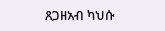ጸጋዘአብ ካህሱ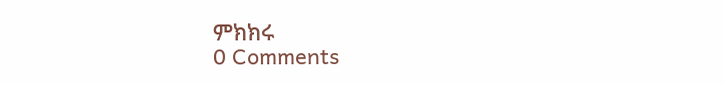ምክክሩ
0 Comments